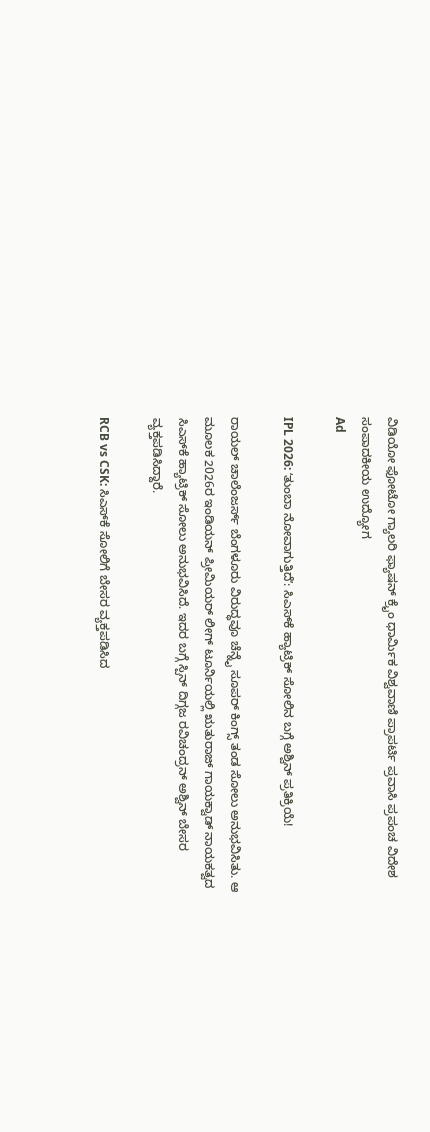ವಿಡಿಯೋ ಫೋಟೋ ಗ್ಯಾಲರಿ ಫ್ಯಾಷನ್ ಕ್ರೈಂ ಧಾರ್ಮಿಕ ವಿಶ್ವವಾಣಿ ಪ್ರಾಪರ್ಟಿ ಪ್ರವಾಸಿ ಪ್ರಪಂಚ ವಿದೇಶ ಸಂಪಾದಕೀಯ ಉದ್ಯೋಗ
Ad

IPL 2026: ʻತುಂಬಾ ನೋವಾಗುತ್ತಿದೆʼ: ಸಿಎಸ್‌ಕೆ ಹ್ಯಾಟ್ರಿಕ್‌ ಸೋಲಿನ ಬಗ್ಗೆ ಅಶ್ವಿನ್‌ ಪ್ರತಿಕ್ರಿಯೆ!

ರಾಯಲ್‌ ಚಾಲೆಂಜರ್ಸ್‌ ಬೆಂಗಳೂರು ವಿರುದ್ಧವೂ ಚೆನ್ನೈ ಸೂಪರ್‌ ಕಿಂಗ್ಸ್‌ ತಂಡ ಸೋಲು ಅನುಭವಿಸಿತು. ಆ ಮೂಲಕ 2026ರ ಇಂಡಿಯನ್‌ ಪ್ರೀಮಿಯರ್‌ ಲೀಗ್‌ ಟೂರ್ನಿಯಲ್ಲಿ ಋತುರಾಜ್‌ ಗಾಯಕ್ವಾಡ್‌ ನಾಯಕತ್ವದ ಸಿಎಸ್‌ಕೆ ಹ್ಯಾಟ್ರಿಕ್‌ ಸೋಲು ಅನುಭವಿಸಿದೆ. ಇದರ ಬಗ್ಗೆ ಸ್ಪಿನ್‌ ದಿಗ್ಗಜ ರವಿಚಂದ್ರನ್‌ ಅಶ್ವಿನ್‌ ಬೇಸರ ವ್ಯಕ್ತಪಡಿಸಿದ್ದಾರೆ.

RCB vs CSK: ಸಿಎಸ್‌ಕೆ ಸೋಲಿಗೆ ಬೇಸರ ವ್ಯಕ್ತಪಡಿಸಿದ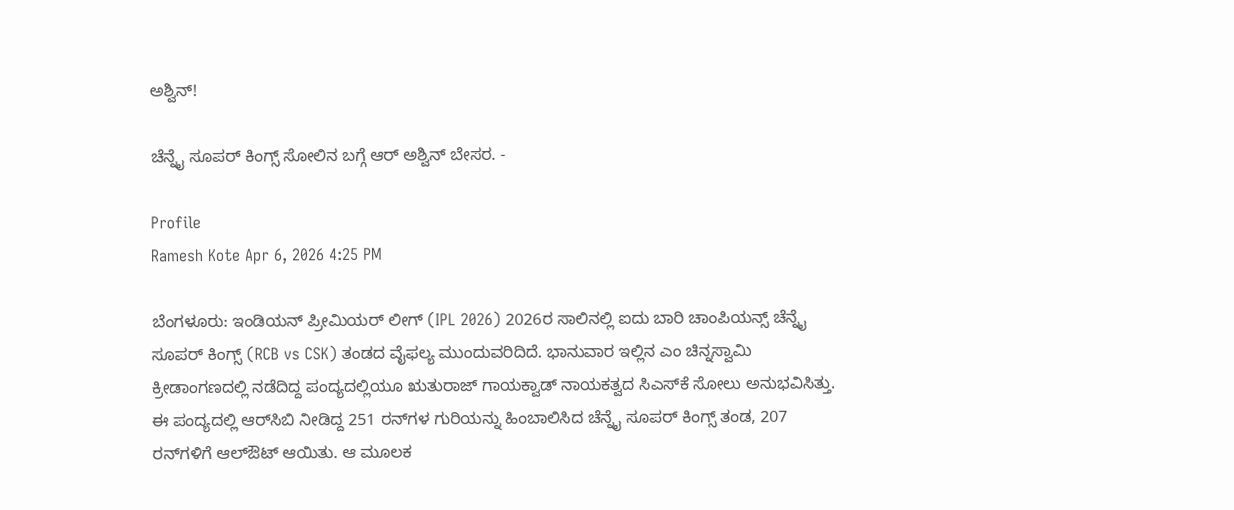ಅಶ್ವಿನ್‌!

ಚೆನ್ನೈ ಸೂಪರ್‌ ಕಿಂಗ್ಸ್‌ ಸೋಲಿನ ಬಗ್ಗೆ ಆರ್‌ ಅಶ್ವಿನ್‌ ಬೇಸರ. -

Profile
Ramesh Kote Apr 6, 2026 4:25 PM

ಬೆಂಗಳೂರು: ಇಂಡಿಯನ್‌ ಪ್ರೀಮಿಯರ್‌ ಲೀಗ್‌ (IPL 2026) 2026ರ ಸಾಲಿನಲ್ಲಿ ಐದು ಬಾರಿ ಚಾಂಪಿಯನ್ಸ್‌ ಚೆನ್ನೈ ಸೂಪರ್‌ ಕಿಂಗ್ಸ್‌ (RCB vs CSK) ತಂಡದ ವೈಫಲ್ಯ ಮುಂದುವರಿದಿದೆ. ಭಾನುವಾರ ಇಲ್ಲಿನ ಎಂ ಚಿನ್ನಸ್ವಾಮಿ ಕ್ರೀಡಾಂಗಣದಲ್ಲಿ ನಡೆದಿದ್ದ ಪಂದ್ಯದಲ್ಲಿಯೂ ಋತುರಾಜ್‌ ಗಾಯಕ್ವಾಡ್‌ ನಾಯಕತ್ವದ ಸಿಎಸ್‌ಕೆ ಸೋಲು ಅನುಭವಿಸಿತ್ತು. ಈ ಪಂದ್ಯದಲ್ಲಿ ಆರ್‌ಸಿಬಿ ನೀಡಿದ್ದ 251 ರನ್‌ಗಳ ಗುರಿಯನ್ನು ಹಿಂಬಾಲಿಸಿದ ಚೆನ್ನೈ ಸೂಪರ್‌ ಕಿಂಗ್ಸ್‌ ತಂಡ, 207 ರನ್‌ಗಳಿಗೆ ಆಲ್‌ಔಟ್‌ ಆಯಿತು. ಆ ಮೂಲಕ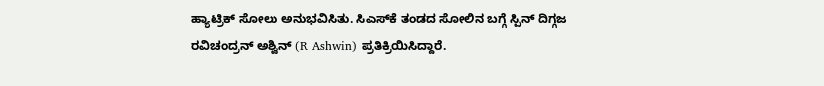ಹ್ಯಾಟ್ರಿಕ್‌ ಸೋಲು ಅನುಭವಿಸಿತು. ಸಿಎಸ್‌ಕೆ ತಂಡದ ಸೋಲಿನ ಬಗ್ಗೆ ಸ್ಪಿನ್‌ ದಿಗ್ಗಜ ರವಿಚಂದ್ರನ್‌ ಅಶ್ವಿನ್‌ (R Ashwin) ಪ್ರತಿಕ್ರಿಯಿಸಿದ್ದಾರೆ.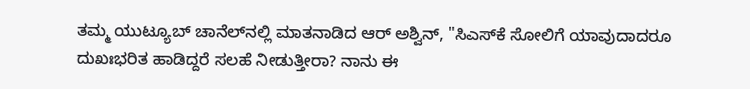ತಮ್ಮ ಯುಟ್ಯೂಬ್‌ ಚಾನೆಲ್‌ನಲ್ಲಿ ಮಾತನಾಡಿದ ಆರ್‌ ಅಶ್ವಿನ್‌, "ಸಿಎಸ್‌ಕೆ ಸೋಲಿಗೆ ಯಾವುದಾದರೂ ದುಖಃಭರಿತ ಹಾಡಿದ್ದರೆ ಸಲಹೆ ನೀಡುತ್ತೀರಾ? ನಾನು ಈ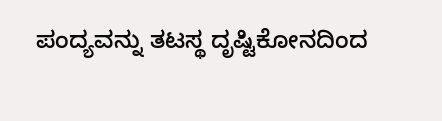ಪಂದ್ಯವನ್ನು ತಟಸ್ಥ ದೃಷ್ಟಿಕೋನದಿಂದ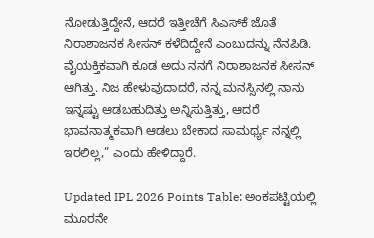ನೋಡುತ್ತಿದ್ದೇನೆ, ಆದರೆ ಇತ್ತೀಚೆಗೆ ಸಿಎಸ್‌ಕೆ ಜೊತೆ ನಿರಾಶಾಜನಕ ಸೀಸನ್ ಕಳೆದಿದ್ದೇನೆ ಎಂಬುದನ್ನು ನೆನಪಿಡಿ. ವೈಯಕ್ತಿಕವಾಗಿ ಕೂಡ ಅದು ನನಗೆ ನಿರಾಶಾಜನಕ ಸೀಸನ್ ಆಗಿತ್ತು. ನಿಜ ಹೇಳುವುದಾದರೆ, ನನ್ನ ಮನಸ್ಸಿನಲ್ಲಿ ನಾನು ಇನ್ನಷ್ಟು ಆಡಬಹುದಿತ್ತು ಅನ್ನಿಸುತ್ತಿತ್ತು, ಆದರೆ ಭಾವನಾತ್ಮಕವಾಗಿ ಆಡಲು ಬೇಕಾದ ಸಾಮರ್ಥ್ಯ ನನ್ನಲ್ಲಿ ಇರಲಿಲ್ಲ,” ಎಂದು ಹೇಳಿದ್ದಾರೆ.

Updated IPL 2026 Points Table: ಅಂಕಪಟ್ಟಿಯಲ್ಲಿ ಮೂರನೇ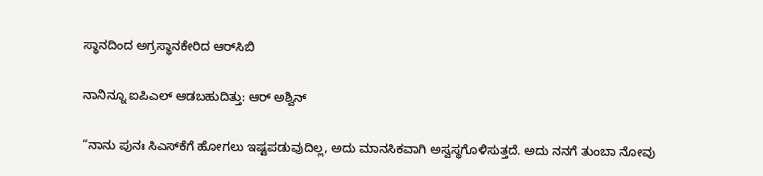ಸ್ಥಾನದಿಂದ ಅಗ್ರಸ್ಥಾನಕೇರಿದ ಆರ್‌ಸಿಬಿ

ನಾನಿನ್ನೂ ಐಪಿಎಲ್‌ ಆಡಬಹುದಿತ್ತು: ಆರ್‌ ಅಶ್ವಿನ್‌

“ನಾನು ಪುನಃ ಸಿಎಸ್‌ಕೆಗೆ ಹೋಗಲು ಇಷ್ಟಪಡುವುದಿಲ್ಲ, ಅದು ಮಾನಸಿಕವಾಗಿ ಅಸ್ವಸ್ಥಗೊಳಿಸುತ್ತದೆ. ಅದು ನನಗೆ ತುಂಬಾ ನೋವು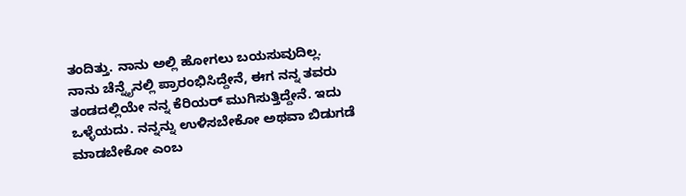ತಂದಿತ್ತು. ನಾನು ಅಲ್ಲಿ ಹೋಗಲು ಬಯಸುವುದಿಲ್ಲ. ನಾನು ಚೆನ್ನೈನಲ್ಲಿ ಪ್ರಾರಂಭಿಸಿದ್ದೇನೆ, ಈಗ ನನ್ನ ತವರು ತಂಡದಲ್ಲಿಯೇ ನನ್ನ ಕೆರಿಯರ್‌ ಮುಗಿಸುತ್ತಿದ್ದೇನೆ. ಇದು ಒಳ್ಳೆಯದು. ನನ್ನನ್ನು ಉಳಿಸಬೇಕೋ ಅಥವಾ ಬಿಡುಗಡೆ ಮಾಡಬೇಕೋ ಎಂಬ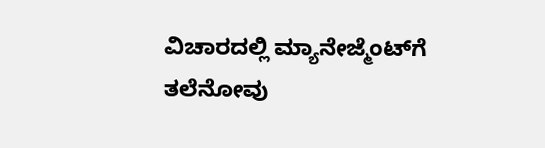ವಿಚಾರದಲ್ಲಿ ಮ್ಯಾನೇಜ್ಮೆಂಟ್‌ಗೆ ತಲೆನೋವು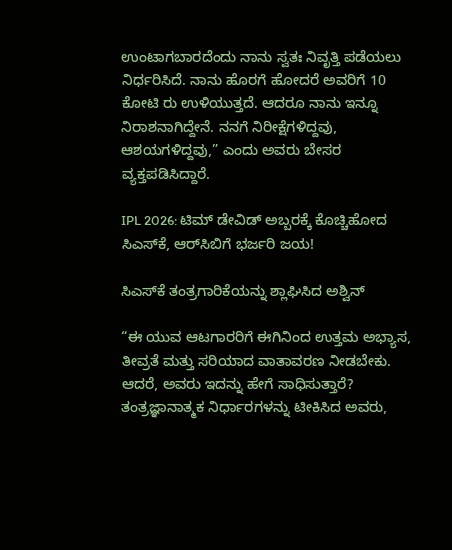ಉಂಟಾಗಬಾರದೆಂದು ನಾನು ಸ್ವತಃ ನಿವೃತ್ತಿ ಪಡೆಯಲು ನಿರ್ಧರಿಸಿದೆ. ನಾನು ಹೊರಗೆ ಹೋದರೆ ಅವರಿಗೆ 10 ಕೋಟಿ ರು ಉಳಿಯುತ್ತದೆ. ಆದರೂ ನಾನು ಇನ್ನೂ ನಿರಾಶನಾಗಿದ್ದೇನೆ. ನನಗೆ ನಿರೀಕ್ಷೆಗಳಿದ್ದವು, ಆಶಯಗಳಿದ್ದವು,” ಎಂದು ಅವರು ಬೇಸರ ವ್ಯಕ್ತಪಡಿಸಿದ್ದಾರೆ.

IPL 2026: ಟಿಮ್‌ ಡೇವಿಡ್‌ ಅಬ್ಬರಕ್ಕೆ ಕೊಚ್ಚಿಹೋದ ಸಿಎಸ್‌ಕೆ, ಆರ್‌ಸಿಬಿಗೆ ಭರ್ಜರಿ ಜಯ!

ಸಿಎಸ್‌ಕೆ ತಂತ್ರಗಾರಿಕೆಯನ್ನು ಶ್ಲಾಘಿಸಿದ ಅಶ್ವಿನ್‌

“ಈ ಯುವ ಆಟಗಾರರಿಗೆ ಈಗಿನಿಂದ ಉತ್ತಮ ಅಭ್ಯಾಸ, ತೀವ್ರತೆ ಮತ್ತು ಸರಿಯಾದ ವಾತಾವರಣ ನೀಡಬೇಕು. ಆದರೆ, ಅವರು ಇದನ್ನು ಹೇಗೆ ಸಾಧಿಸುತ್ತಾರೆ? ತಂತ್ರಜ್ಞಾನಾತ್ಮಕ ನಿರ್ಧಾರಗಳನ್ನು ಟೀಕಿಸಿದ ಅವರು,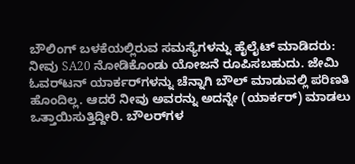ಬೌಲಿಂಗ್ ಬಳಕೆಯಲ್ಲಿರುವ ಸಮಸ್ಯೆಗಳನ್ನು ಹೈಲೈಟ್ ಮಾಡಿದರು: ನೀವು SA20 ನೋಡಿಕೊಂಡು ಯೋಜನೆ ರೂಪಿಸಬಹುದು. ಜೇಮಿ ಓವರ್‌ಟನ್ ಯಾರ್ಕರ್‌ಗಳನ್ನು ಚೆನ್ನಾಗಿ ಬೌಲ್‌ ಮಾಡುವಲ್ಲಿ ಪರಿಣತಿ ಹೊಂದಿಲ್ಲ. ಆದರೆ ನೀವು ಅವರನ್ನು ಅದನ್ನೇ (ಯಾರ್ಕರ್‌) ಮಾಡಲು ಒತ್ತಾಯಿಸುತ್ತಿದ್ದೀರಿ. ಬೌಲರ್‌ಗಳ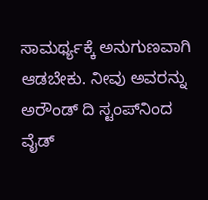ಸಾಮರ್ಥ್ಯಕ್ಕೆ ಅನುಗುಣವಾಗಿ ಆಡಬೇಕು. ನೀವು ಅವರನ್ನು ಅರೌಂಡ್‌ ದಿ ಸ್ಟಂಪ್‌ನಿಂದ ವೈಡ್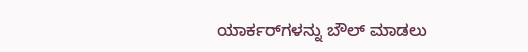ಯಾರ್ಕರ್‌ಗಳನ್ನು ಬೌಲ್‌ ಮಾಡಲು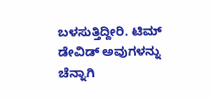ಬಳಸುತ್ತಿದ್ದೀರಿ. ಟಿಮ್ ಡೇವಿಡ್ ಅವುಗಳನ್ನು ಚೆನ್ನಾಗಿ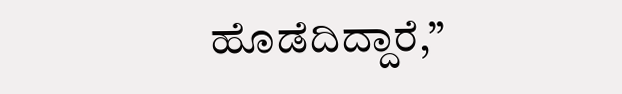ಹೊಡೆದಿದ್ದಾರೆ,”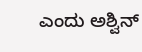ಎಂದು ಅಶ್ವಿನ್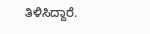ತಿಳಿಸಿದ್ದಾರೆ.